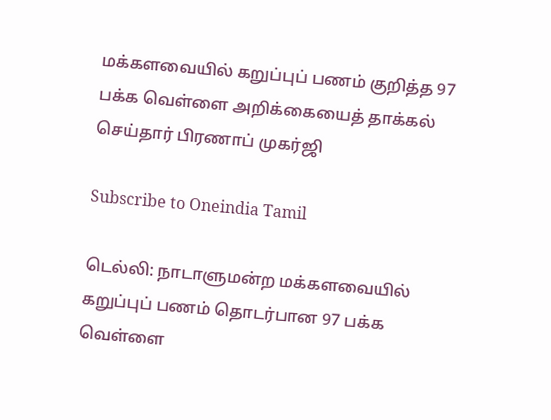மக்களவையில் கறுப்புப் பணம் குறித்த 97 பக்க வெள்ளை அறிக்கையைத் தாக்கல் செய்தார் பிரணாப் முகர்ஜி

Subscribe to Oneindia Tamil

டெல்லி: நாடாளுமன்ற மக்களவையில் கறுப்புப் பணம் தொடர்பான 97 பக்க வெள்ளை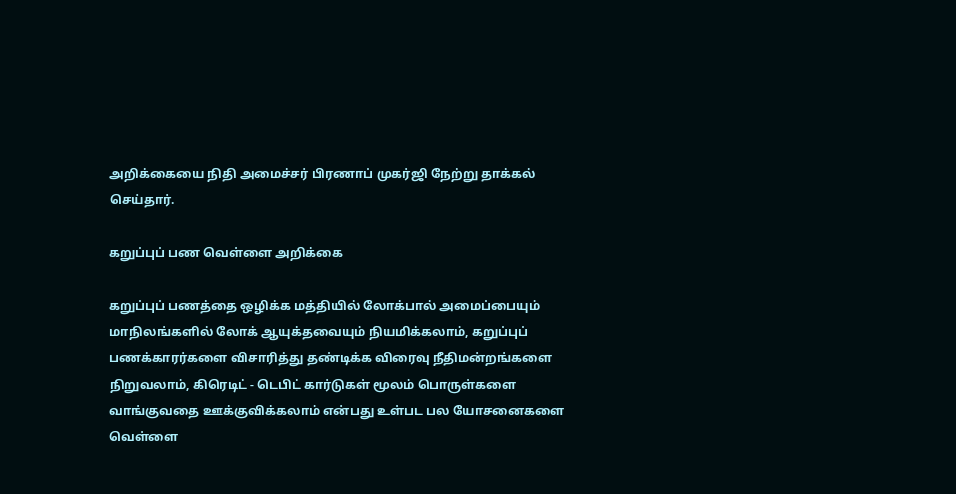அறிக்கையை நிதி அமைச்சர் பிரணாப் முகர்ஜி நேற்று தாக்கல் செய்தார்.

கறுப்புப் பண வெள்ளை அறிக்கை

கறுப்புப் பணத்தை ஒழிக்க மத்தியில் லோக்பால் அமைப்பையும் மாநிலங்களில் லோக் ஆயுக்தவையும் நியமிக்கலாம், கறுப்புப் பணக்காரர்களை விசாரித்து தண்டிக்க விரைவு நீதிமன்றங்களை நிறுவலாம், கிரெடிட் - டெபிட் கார்டுகள் மூலம் பொருள்களை வாங்குவதை ஊக்குவிக்கலாம் என்பது உள்பட பல யோசனைகளை வெள்ளை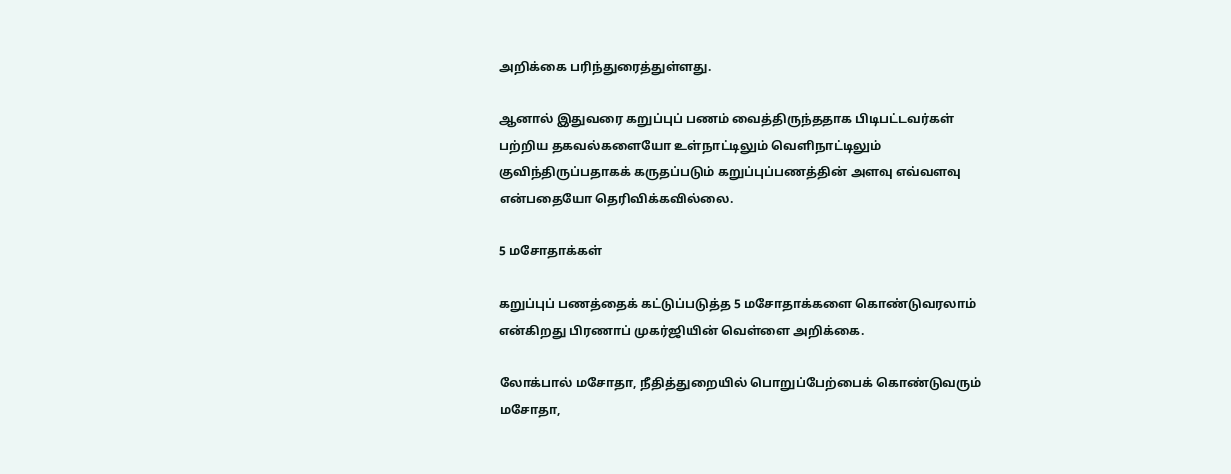அறிக்கை பரிந்துரைத்துள்ளது.

ஆனால் இதுவரை கறுப்புப் பணம் வைத்திருந்ததாக பிடிபட்டவர்கள் பற்றிய தகவல்களையோ உள்நாட்டிலும் வெளிநாட்டிலும் குவிந்திருப்பதாகக் கருதப்படும் கறுப்புப்பணத்தின் அளவு எவ்வளவு என்பதையோ தெரிவிக்கவில்லை.

5 மசோதாக்கள்

கறுப்புப் பணத்தைக் கட்டுப்படுத்த 5 மசோதாக்களை கொண்டுவரலாம் என்கிறது பிரணாப் முகர்ஜியின் வெள்ளை அறிக்கை.

லோக்பால் மசோதா, நீதித்துறையில் பொறுப்பேற்பைக் கொண்டுவரும் மசோதா,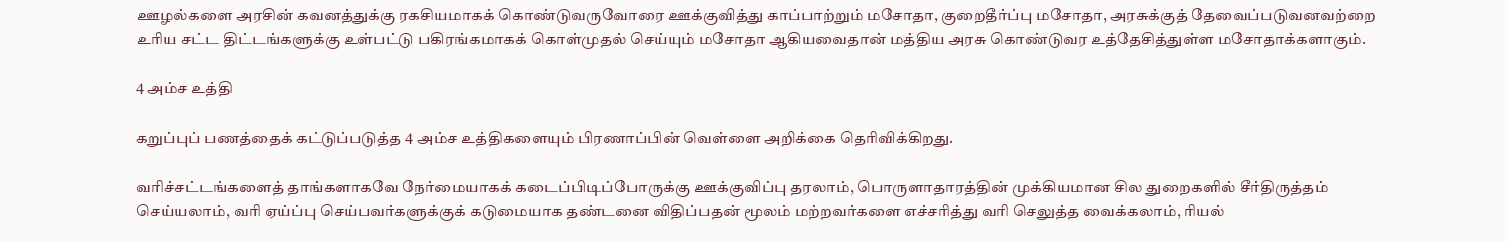ஊழல்களை அரசின் கவனத்துக்கு ரகசியமாகக் கொண்டுவருவோரை ஊக்குவித்து காப்பாற்றும் மசோதா, குறைதீர்ப்பு மசோதா, அரசுக்குத் தேவைப்படுவனவற்றை உரிய சட்ட திட்டங்களுக்கு உள்பட்டு பகிரங்கமாகக் கொள்முதல் செய்யும் மசோதா ஆகியவைதான் மத்திய அரசு கொண்டுவர உத்தேசித்துள்ள மசோதாக்களாகும்.

4 அம்ச உத்தி

கறுப்புப் பணத்தைக் கட்டுப்படுத்த 4 அம்ச உத்திகளையும் பிரணாப்பின் வெள்ளை அறிக்கை தெரிவிக்கிறது.

வரிச்சட்டங்களைத் தாங்களாகவே நேர்மையாகக் கடைப்பிடிப்போருக்கு ஊக்குவிப்பு தரலாம், பொருளாதாரத்தின் முக்கியமான சில துறைகளில் சீர்திருத்தம் செய்யலாம், வரி ஏய்ப்பு செய்பவர்களுக்குக் கடுமையாக தண்டனை விதிப்பதன் மூலம் மற்றவர்களை எச்சரித்து வரி செலுத்த வைக்கலாம், ரியல்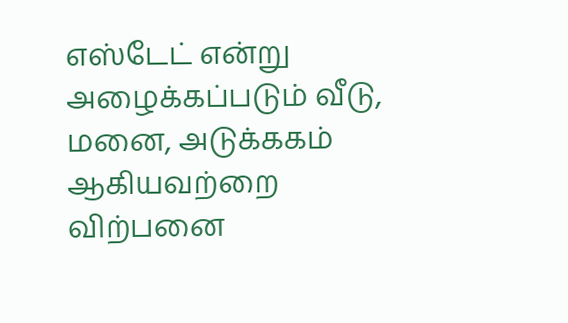எஸ்டேட் என்று அழைக்கப்படும் வீடு, மனை, அடுக்ககம் ஆகியவற்றை விற்பனை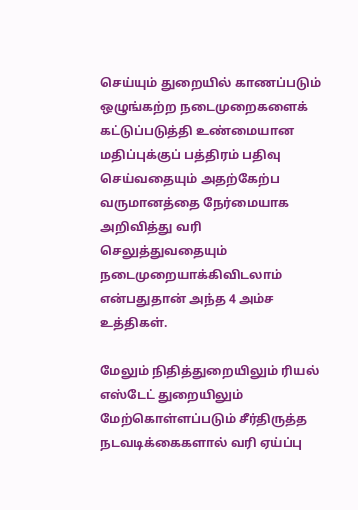செய்யும் துறையில் காணப்படும் ஒழுங்கற்ற நடைமுறைகளைக் கட்டுப்படுத்தி உண்மையான மதிப்புக்குப் பத்திரம் பதிவு செய்வதையும் அதற்கேற்ப வருமானத்தை நேர்மையாக அறிவித்து வரி செலுத்துவதையும் நடைமுறையாக்கிவிடலாம் என்பதுதான் அந்த 4 அம்ச உத்திகள்.

மேலும் நிதித்துறையிலும் ரியல் எஸ்டேட் துறையிலும் மேற்கொள்ளப்படும் சீர்திருத்த நடவடிக்கைகளால் வரி ஏய்ப்பு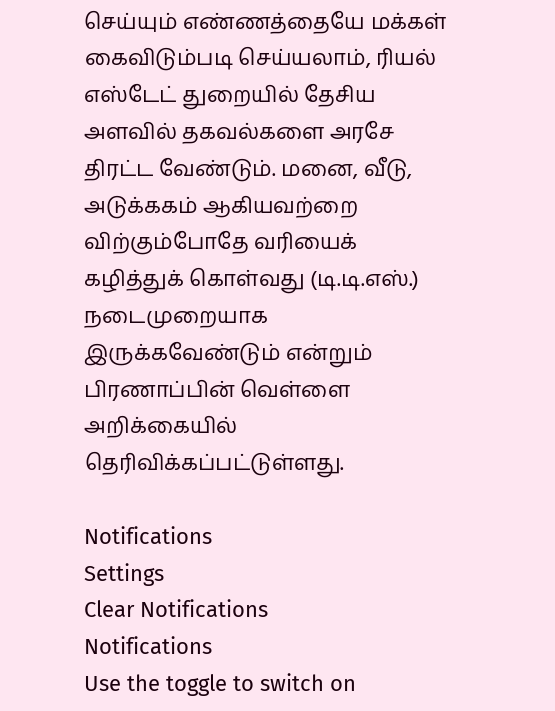செய்யும் எண்ணத்தையே மக்கள் கைவிடும்படி செய்யலாம், ரியல் எஸ்டேட் துறையில் தேசிய அளவில் தகவல்களை அரசே திரட்ட வேண்டும். மனை, வீடு, அடுக்ககம் ஆகியவற்றை விற்கும்போதே வரியைக் கழித்துக் கொள்வது (டி.டி.எஸ்.) நடைமுறையாக இருக்கவேண்டும் என்றும் பிரணாப்பின் வெள்ளை அறிக்கையில் தெரிவிக்கப்பட்டுள்ளது.

Notifications
Settings
Clear Notifications
Notifications
Use the toggle to switch on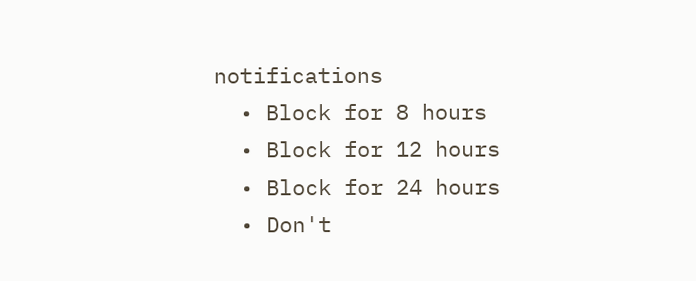notifications
  • Block for 8 hours
  • Block for 12 hours
  • Block for 24 hours
  • Don't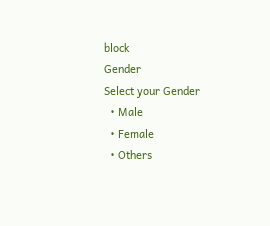block
Gender
Select your Gender
  • Male
  • Female
  • Others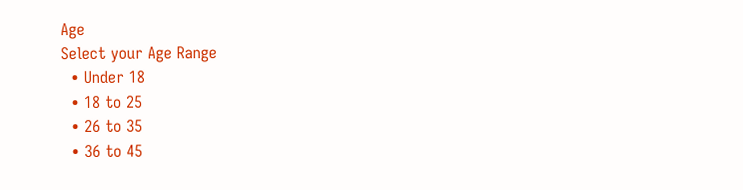Age
Select your Age Range
  • Under 18
  • 18 to 25
  • 26 to 35
  • 36 to 45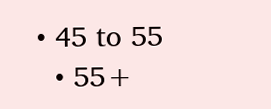• 45 to 55
  • 55+